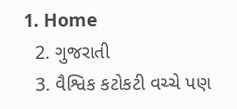1. Home
  2. ગુજરાતી
  3. વૈશ્વિક કટોકટી વચ્ચે પણ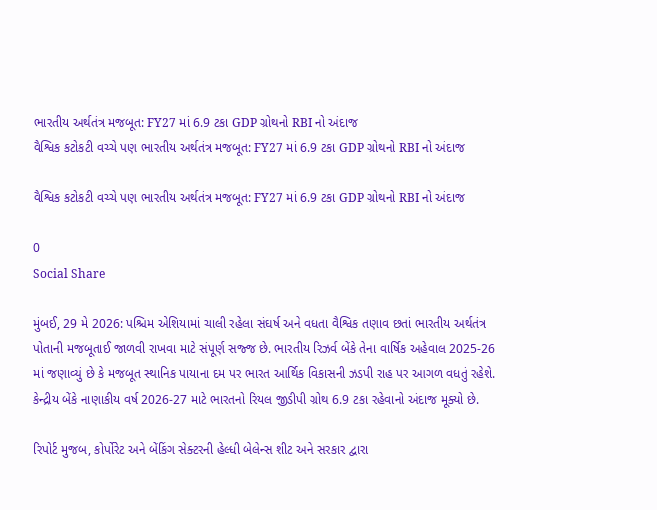ભારતીય અર્થતંત્ર મજબૂત: FY27 માં 6.9 ટકા GDP ગ્રોથનો RBI નો અંદાજ
વૈશ્વિક કટોકટી વચ્ચે પણ ભારતીય અર્થતંત્ર મજબૂત: FY27 માં 6.9 ટકા GDP ગ્રોથનો RBI નો અંદાજ

વૈશ્વિક કટોકટી વચ્ચે પણ ભારતીય અર્થતંત્ર મજબૂત: FY27 માં 6.9 ટકા GDP ગ્રોથનો RBI નો અંદાજ

0
Social Share

મુંબઈ, 29 મે 2026: પશ્ચિમ એશિયામાં ચાલી રહેલા સંઘર્ષ અને વધતા વૈશ્વિક તણાવ છતાં ભારતીય અર્થતંત્ર પોતાની મજબૂતાઈ જાળવી રાખવા માટે સંપૂર્ણ સજ્જ છે. ભારતીય રિઝર્વ બેંકે તેના વાર્ષિક અહેવાલ 2025-26 માં જણાવ્યું છે કે મજબૂત સ્થાનિક પાયાના દમ પર ભારત આર્થિક વિકાસની ઝડપી રાહ પર આગળ વધતું રહેશે. કેન્દ્રીય બેંકે નાણાકીય વર્ષ 2026-27 માટે ભારતનો રિયલ જીડીપી ગ્રોથ 6.9 ટકા રહેવાનો અંદાજ મૂક્યો છે.

રિપોર્ટ મુજબ, કોર્પોરેટ અને બેંકિંગ સેક્ટરની હેલ્ધી બેલેન્સ શીટ અને સરકાર દ્વારા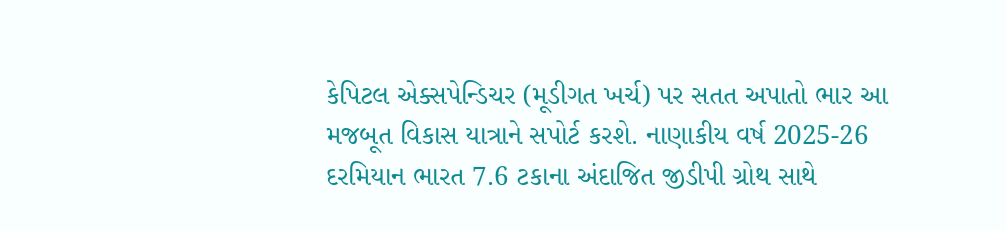કેપિટલ એક્સપેન્ડિચર (મૂડીગત ખર્ચ) પર સતત અપાતો ભાર આ મજબૂત વિકાસ યાત્રાને સપોર્ટ કરશે. નાણાકીય વર્ષ 2025-26 દરમિયાન ભારત 7.6 ટકાના અંદાજિત જીડીપી ગ્રોથ સાથે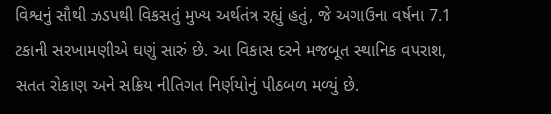વિશ્વનું સૌથી ઝડપથી વિકસતું મુખ્ય અર્થતંત્ર રહ્યું હતું, જે અગાઉના વર્ષના 7.1 ટકાની સરખામણીએ ઘણું સારું છે. આ વિકાસ દરને મજબૂત સ્થાનિક વપરાશ, સતત રોકાણ અને સક્રિય નીતિગત નિર્ણયોનું પીઠબળ મળ્યું છે.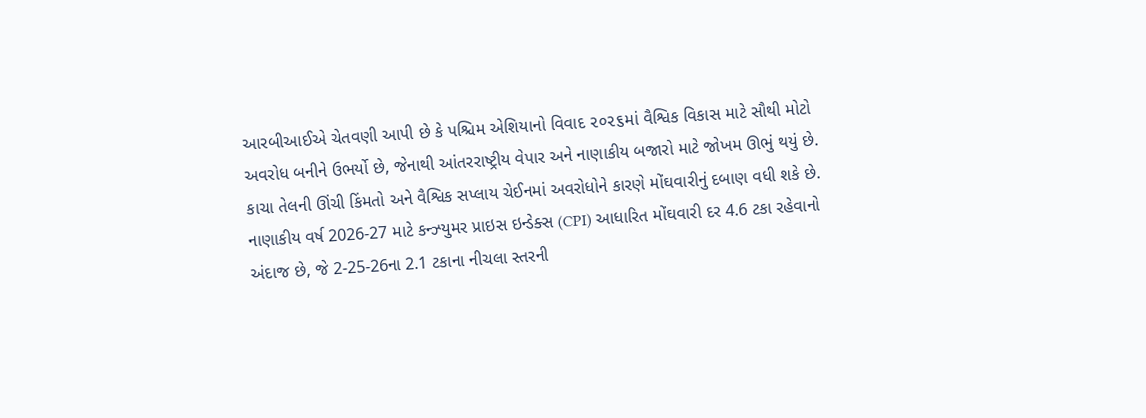આરબીઆઈએ ચેતવણી આપી છે કે પશ્ચિમ એશિયાનો વિવાદ ૨૦૨૬માં વૈશ્વિક વિકાસ માટે સૌથી મોટો અવરોધ બનીને ઉભર્યો છે, જેનાથી આંતરરાષ્ટ્રીય વેપાર અને નાણાકીય બજારો માટે જોખમ ઊભું થયું છે. કાચા તેલની ઊંચી કિંમતો અને વૈશ્વિક સપ્લાય ચેઈનમાં અવરોધોને કારણે મોંઘવારીનું દબાણ વધી શકે છે. નાણાકીય વર્ષ 2026-27 માટે કન્ઝ્યુમર પ્રાઇસ ઇન્ડેક્સ (CPI) આધારિત મોંઘવારી દર 4.6 ટકા રહેવાનો અંદાજ છે, જે 2-25-26ના 2.1 ટકાના નીચલા સ્તરની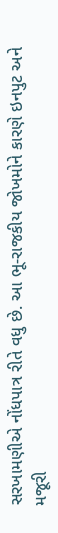સરખામણીએ નોંધપાત્ર રીતે વધુ છે. આ ભૂ-રાજકીય જોખમોને કારણે ઇનપુટ અને મજૂરી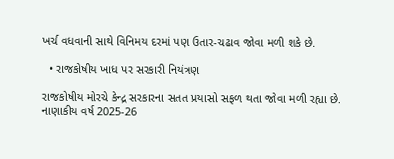ખર્ચ વધવાની સાથે વિનિમય દરમાં પણ ઉતાર-ચઢાવ જોવા મળી શકે છે.

  • રાજકોષીય ખાધ પર સરકારી નિયંત્રણ

રાજકોષીય મોરચે કેન્દ્ર સરકારના સતત પ્રયાસો સફળ થતા જોવા મળી રહ્યા છે. નાણાકીય વર્ષ 2025-26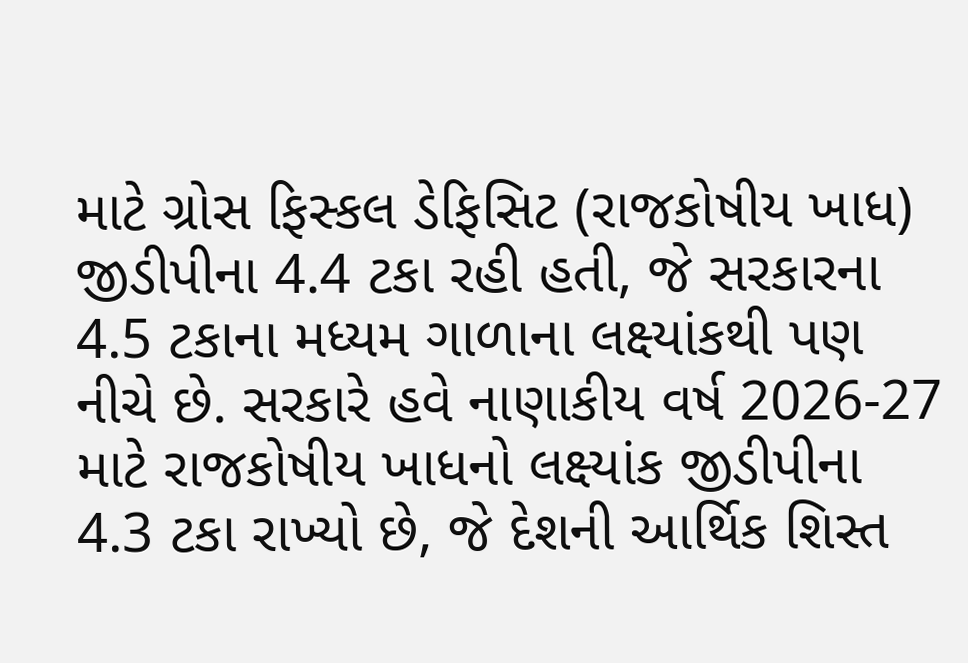માટે ગ્રોસ ફિસ્કલ ડેફિસિટ (રાજકોષીય ખાધ) જીડીપીના 4.4 ટકા રહી હતી, જે સરકારના 4.5 ટકાના મધ્યમ ગાળાના લક્ષ્યાંકથી પણ નીચે છે. સરકારે હવે નાણાકીય વર્ષ 2026-27 માટે રાજકોષીય ખાધનો લક્ષ્યાંક જીડીપીના 4.3 ટકા રાખ્યો છે, જે દેશની આર્થિક શિસ્ત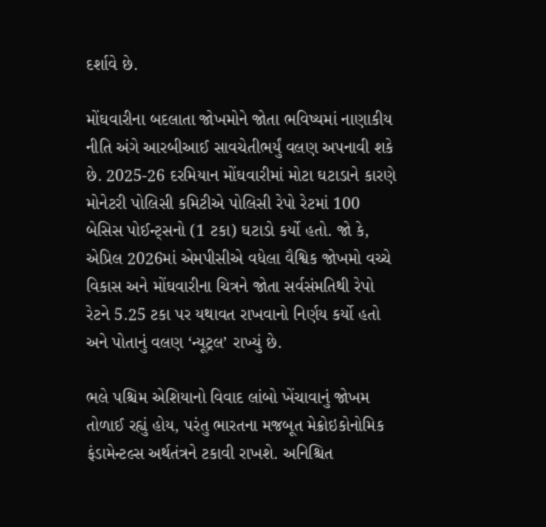દર્શાવે છે.

મોંઘવારીના બદલાતા જોખમોને જોતા ભવિષ્યમાં નાણાકીય નીતિ અંગે આરબીઆઈ સાવચેતીભર્યું વલણ અપનાવી શકે છે. 2025-26 દરમિયાન મોંઘવારીમાં મોટા ઘટાડાને કારણે મોનેટરી પોલિસી કમિટીએ પોલિસી રેપો રેટમાં 100 બેસિસ પોઈન્ટ્સનો (1 ટકા) ઘટાડો કર્યો હતો. જો કે, એપ્રિલ 2026માં એમપીસીએ વધેલા વૈશ્વિક જોખમો વચ્ચે વિકાસ અને મોંઘવારીના ચિત્રને જોતા સર્વસંમતિથી રેપો રેટને 5.25 ટકા પર યથાવત રાખવાનો નિર્ણય કર્યો હતો અને પોતાનું વલણ ‘ન્યૂટ્રલ’ રાખ્યું છે.

ભલે પશ્ચિમ એશિયાનો વિવાદ લાંબો ખેંચાવાનું જોખમ તોળાઈ રહ્યું હોય, પરંતુ ભારતના મજબૂત મેક્રોઇકોનોમિક ફંડામેન્ટલ્સ અર્થતંત્રને ટકાવી રાખશે. અનિશ્ચિત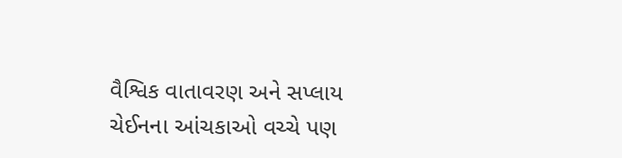વૈશ્વિક વાતાવરણ અને સપ્લાય ચેઈનના આંચકાઓ વચ્ચે પણ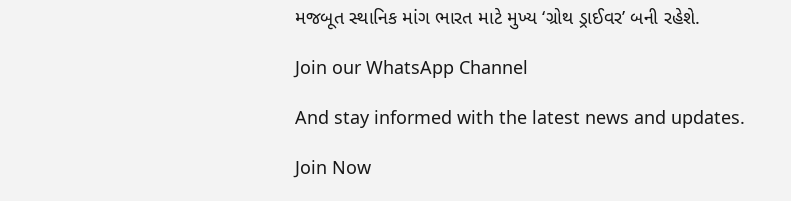મજબૂત સ્થાનિક માંગ ભારત માટે મુખ્ય ‘ગ્રોથ ડ્રાઈવર’ બની રહેશે.

Join our WhatsApp Channel

And stay informed with the latest news and updates.

Join Now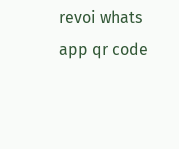revoi whats app qr code